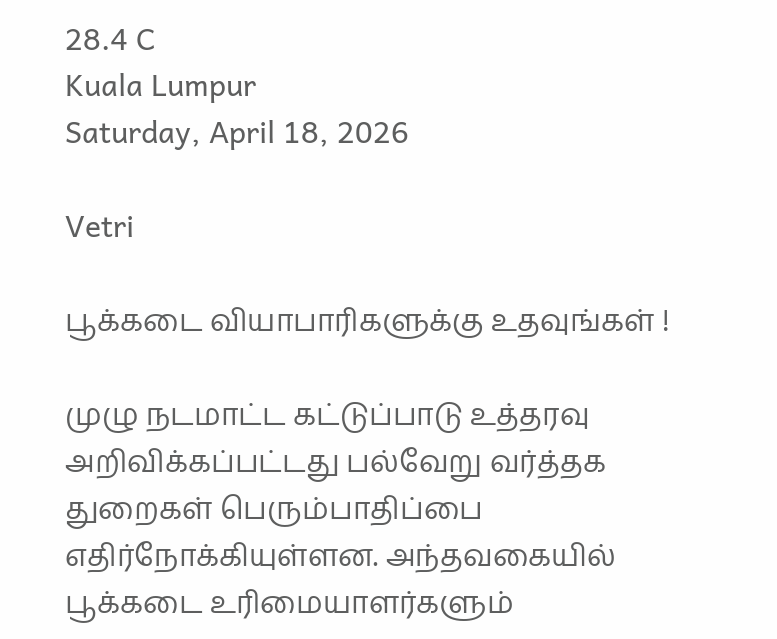28.4 C
Kuala Lumpur
Saturday, April 18, 2026

Vetri

பூக்கடை வியாபாரிகளுக்கு உதவுங்கள் !

முழு நடமாட்ட கட்டுப்பாடு உத்தரவு அறிவிக்கப்பட்டது பல்வேறு வர்த்தக துறைகள் பெரும்பாதிப்பை எதிர்நோக்கியுள்ளன. அந்தவகையில் பூக்கடை உரிமையாளர்களும்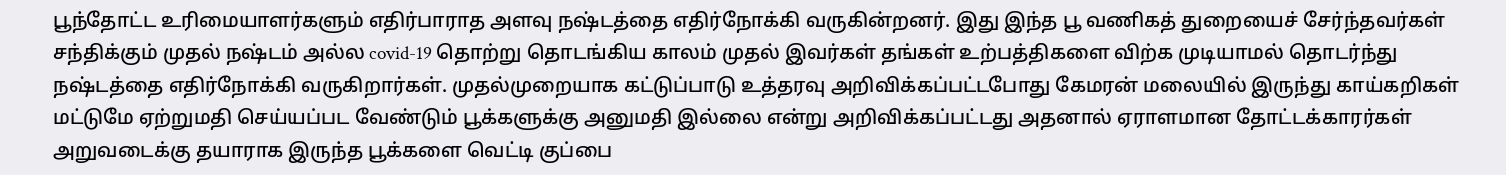பூந்தோட்ட உரிமையாளர்களும் எதிர்பாராத அளவு நஷ்டத்தை எதிர்நோக்கி வருகின்றனர். இது இந்த பூ வணிகத் துறையைச் சேர்ந்தவர்கள் சந்திக்கும் முதல் நஷ்டம் அல்ல covid-19 தொற்று தொடங்கிய காலம் முதல் இவர்கள் தங்கள் உற்பத்திகளை விற்க முடியாமல் தொடர்ந்து நஷ்டத்தை எதிர்நோக்கி வருகிறார்கள். முதல்முறையாக கட்டுப்பாடு உத்தரவு அறிவிக்கப்பட்டபோது கேமரன் மலையில் இருந்து காய்கறிகள் மட்டுமே ஏற்றுமதி செய்யப்பட வேண்டும் பூக்களுக்கு அனுமதி இல்லை என்று அறிவிக்கப்பட்டது அதனால் ஏராளமான தோட்டக்காரர்கள் அறுவடைக்கு தயாராக இருந்த பூக்களை வெட்டி குப்பை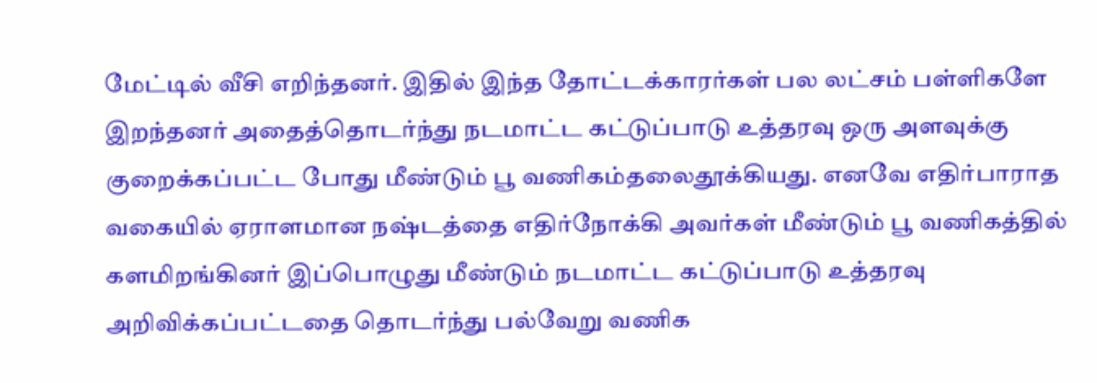மேட்டில் வீசி எறிந்தனர். இதில் இந்த தோட்டக்காரர்கள் பல லட்சம் பள்ளிகளே இறந்தனர் அதைத்தொடர்ந்து நடமாட்ட கட்டுப்பாடு உத்தரவு ஒரு அளவுக்கு குறைக்கப்பட்ட போது மீண்டும் பூ வணிகம்தலைதூக்கியது. எனவே எதிர்பாராத வகையில் ஏராளமான நஷ்டத்தை எதிர்நோக்கி அவர்கள் மீண்டும் பூ வணிகத்தில் களமிறங்கினர் இப்பொழுது மீண்டும் நடமாட்ட கட்டுப்பாடு உத்தரவு அறிவிக்கப்பட்டதை தொடர்ந்து பல்வேறு வணிக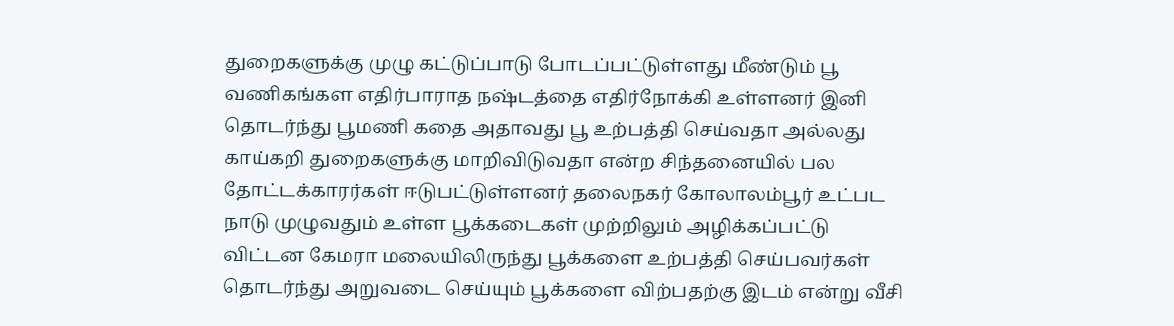துறைகளுக்கு முழு கட்டுப்பாடு போடப்பட்டுள்ளது மீண்டும் பூ வணிகங்கள எதிர்பாராத நஷ்டத்தை எதிர்நோக்கி உள்ளனர் இனி தொடர்ந்து பூமணி கதை அதாவது பூ உற்பத்தி செய்வதா அல்லது காய்கறி துறைகளுக்கு மாறிவிடுவதா என்ற சிந்தனையில் பல தோட்டக்காரர்கள் ஈடுபட்டுள்ளனர் தலைநகர் கோலாலம்பூர் உட்பட நாடு முழுவதும் உள்ள பூக்கடைகள் முற்றிலும் அழிக்கப்பட்டு விட்டன கேமரா மலையிலிருந்து பூக்களை உற்பத்தி செய்பவர்கள் தொடர்ந்து அறுவடை செய்யும் பூக்களை விற்பதற்கு இடம் என்று வீசி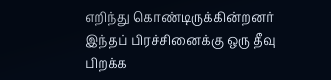எறிந்து கொண்டிருக்கின்றனர் இந்தப் பிரச்சினைக்கு ஒரு தீவு பிறக்க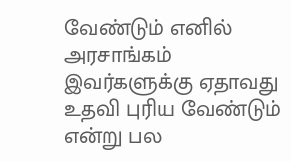வேண்டும் எனில் அரசாங்கம் இவர்களுக்கு ஏதாவது உதவி புரிய வேண்டும் என்று பல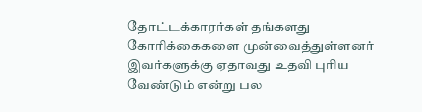தோட்டக்காரர்கள் தங்களது கோரிக்கைகளை முன்வைத்துள்ளனர் இவர்களுக்கு ஏதாவது உதவி புரிய வேண்டும் என்று பல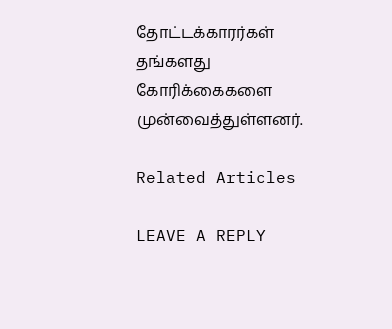தோட்டக்காரர்கள் தங்களது கோரிக்கைகளை முன்வைத்துள்ளனர்.

Related Articles

LEAVE A REPLY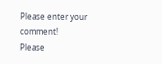Please enter your comment!
Please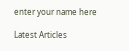enter your name here

Latest Articles